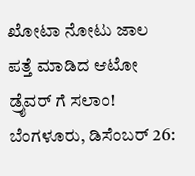ಖೋಟಾ ನೋಟು ಜಾಲ ಪತ್ತೆ ಮಾಡಿದ ಆಟೋ ಡ್ರೈವರ್ ಗೆ ಸಲಾಂ!
ಬೆಂಗಳೂರು, ಡಿಸೆಂಬರ್ 26: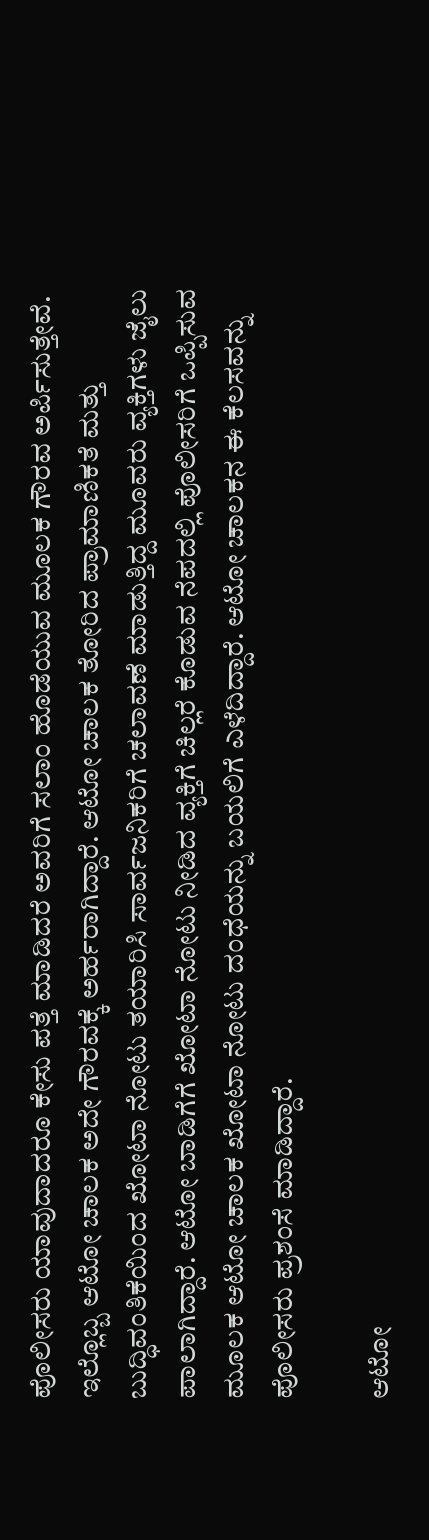ಪೊಲೀಸರು ಯಾವುದಾದರೂ ಕೇಸು ಪತ್ತೆ ಮಾಡಿದರೆ ಅವರಿಗೆ ಸಲಾಂ ಹೊಡೆಯುವ ಮೂಲಕ ಗೌರವ ಅರ್ಪಿಸುತ್ತೇವೆ. ಇಲ್ಲೊಬ್ಬ ಆಟೋ ಚಾಲಕ ಅದೇ ಗೌರವಕ್ಕೆ ಅರ್ಹರಾಗಿದ್ದಾರೆ. ಆಟೋ ಚಾಲಕ ತೋರಿದ ಪ್ರಾಮಾಣಿಕತೆ ಮತ್ತು ಬುದ್ಧಿವಂತಿಕೆಯಿಂದ ಖೋಟಾ ನೋಟು ತಯಾರಿಸಿ ಸಾರ್ವಜನಿಕರಿಗೆ ಚಲಾವಣೆ ಮಾಡುತ್ತಿದ್ದ ಮೂವರು ವ್ಯಕ್ತಿಗಳು ಜೈಲು ಪಾಲಾಗಿದ್ದಾರೆ. ಆಟೋ ಬಾಡಿಗೆಗೆ ಖೋಟಾ ನೋಟು ನೀಡಿದ ವ್ಯಕ್ತಿಗೆ ಚಿಲ್ಲರೆ ಕೊಡುವ ನೆಪದಲ್ಲಿ ಪೊಲೀಸರಿಗೆ ಒಪ್ಪಿಸುವ ಮೂಲಕ ಆಟೋ ಚಾಲಕ ಖೋಟಾ ನೋಟು ದಂಧೆಯನ್ನು ಬಯಲಿಗೆ ಎಳೆದಿದ್ದಾರೆ. ಆಟೋ ಚಾಲಕನ ಈ ಕೆಲಸವನ್ನು ಪೊಲೀಸರು ಪ್ರಶಂಸೆ ಮಾಡಿದ್ದಾರೆ.

ಆಟೋ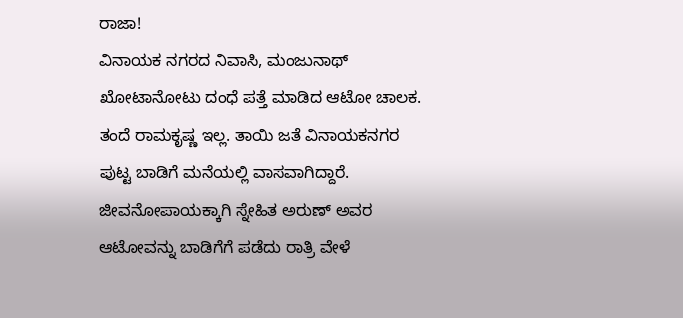ರಾಜಾ!
ವಿನಾಯಕ ನಗರದ ನಿವಾಸಿ, ಮಂಜುನಾಥ್ ಖೋಟಾನೋಟು ದಂಧೆ ಪತ್ತೆ ಮಾಡಿದ ಆಟೋ ಚಾಲಕ. ತಂದೆ ರಾಮಕೃಷ್ಣ ಇಲ್ಲ. ತಾಯಿ ಜತೆ ವಿನಾಯಕನಗರ ಪುಟ್ಟ ಬಾಡಿಗೆ ಮನೆಯಲ್ಲಿ ವಾಸವಾಗಿದ್ದಾರೆ. ಜೀವನೋಪಾಯಕ್ಕಾಗಿ ಸ್ನೇಹಿತ ಅರುಣ್ ಅವರ ಆಟೋವನ್ನು ಬಾಡಿಗೆಗೆ ಪಡೆದು ರಾತ್ರಿ ವೇಳೆ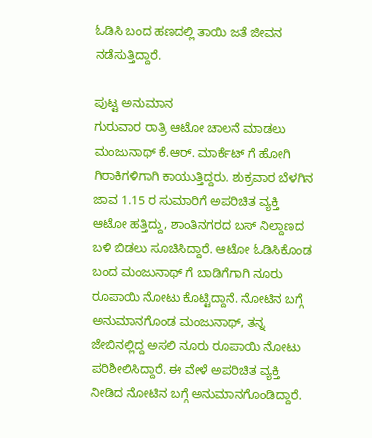ಓಡಿಸಿ ಬಂದ ಹಣದಲ್ಲಿ ತಾಯಿ ಜತೆ ಜೀವನ ನಡೆಸುತ್ತಿದ್ದಾರೆ.

ಪುಟ್ಟ ಅನುಮಾನ
ಗುರುವಾರ ರಾತ್ರಿ ಆಟೋ ಚಾಲನೆ ಮಾಡಲು ಮಂಜುನಾಥ್ ಕೆ.ಆರ್. ಮಾರ್ಕೆಟ್ ಗೆ ಹೋಗಿ ಗಿರಾಕಿಗಳಿಗಾಗಿ ಕಾಯುತ್ತಿದ್ದರು. ಶುಕ್ರವಾರ ಬೆಳಗಿನ ಜಾವ 1.15 ರ ಸುಮಾರಿಗೆ ಅಪರಿಚಿತ ವ್ಯಕ್ತಿ ಆಟೋ ಹತ್ತಿದ್ದು, ಶಾಂತಿನಗರದ ಬಸ್ ನಿಲ್ದಾಣದ ಬಳಿ ಬಿಡಲು ಸೂಚಿಸಿದ್ದಾರೆ. ಆಟೋ ಓಡಿಸಿಕೊಂಡ ಬಂದ ಮಂಜುನಾಥ್ ಗೆ ಬಾಡಿಗೆಗಾಗಿ ನೂರು ರೂಪಾಯಿ ನೋಟು ಕೊಟ್ಟಿದ್ದಾನೆ. ನೋಟಿನ ಬಗ್ಗೆ ಅನುಮಾನಗೊಂಡ ಮಂಜುನಾಥ್, ತನ್ನ ಜೇಬಿನಲ್ಲಿದ್ದ ಅಸಲಿ ನೂರು ರೂಪಾಯಿ ನೋಟು ಪರಿಶೀಲಿಸಿದ್ದಾರೆ. ಈ ವೇಳೆ ಅಪರಿಚಿತ ವ್ಯಕ್ತಿ ನೀಡಿದ ನೋಟಿನ ಬಗ್ಗೆ ಅನುಮಾನಗೊಂಡಿದ್ದಾರೆ.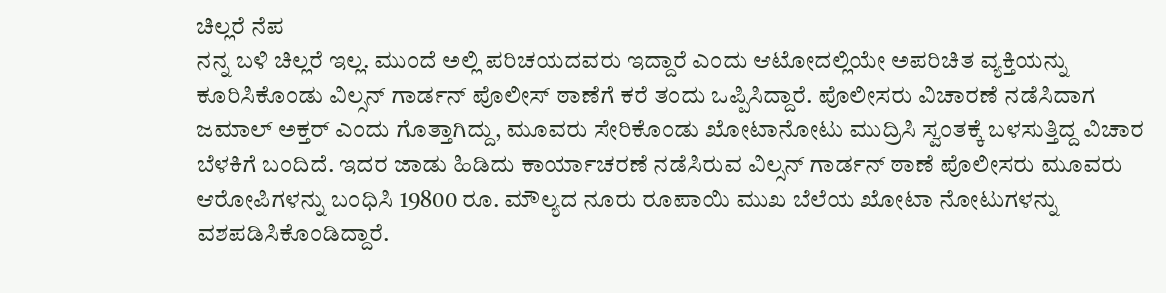ಚಿಲ್ಲರೆ ನೆಪ
ನನ್ನ ಬಳಿ ಚಿಲ್ಲರೆ ಇಲ್ಲ. ಮುಂದೆ ಅಲ್ಲಿ ಪರಿಚಯದವರು ಇದ್ದಾರೆ ಎಂದು ಆಟೋದಲ್ಲಿಯೇ ಅಪರಿಚಿತ ವ್ಯಕ್ತಿಯನ್ನು ಕೂರಿಸಿಕೊಂಡು ವಿಲ್ಸನ್ ಗಾರ್ಡನ್ ಪೊಲೀಸ್ ಠಾಣೆಗೆ ಕರೆ ತಂದು ಒಪ್ಪಿಸಿದ್ದಾರೆ. ಪೊಲೀಸರು ವಿಚಾರಣೆ ನಡೆಸಿದಾಗ ಜಮಾಲ್ ಅಕ್ತರ್ ಎಂದು ಗೊತ್ತಾಗಿದ್ದು, ಮೂವರು ಸೇರಿಕೊಂಡು ಖೋಟಾನೋಟು ಮುದ್ರಿಸಿ ಸ್ವಂತಕ್ಕೆ ಬಳಸುತ್ತಿದ್ದ ವಿಚಾರ ಬೆಳಕಿಗೆ ಬಂದಿದೆ. ಇದರ ಜಾಡು ಹಿಡಿದು ಕಾರ್ಯಾಚರಣೆ ನಡೆಸಿರುವ ವಿಲ್ಸನ್ ಗಾರ್ಡನ್ ಠಾಣೆ ಪೊಲೀಸರು ಮೂವರು ಆರೋಪಿಗಳನ್ನು ಬಂಧಿಸಿ 19800 ರೂ. ಮೌಲ್ಯದ ನೂರು ರೂಪಾಯಿ ಮುಖ ಬೆಲೆಯ ಖೋಟಾ ನೋಟುಗಳನ್ನು ವಶಪಡಿಸಿಕೊಂಡಿದ್ದಾರೆ.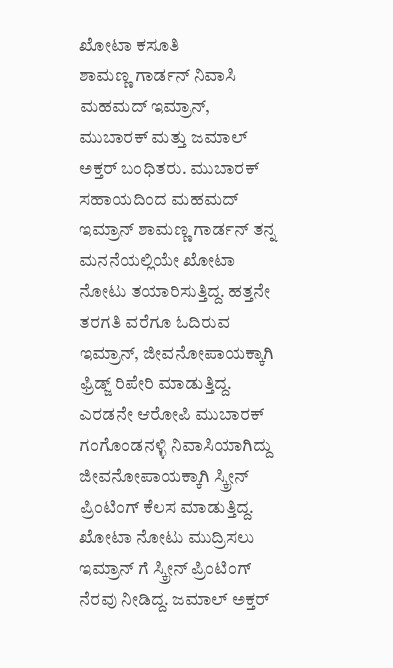ಖೋಟಾ ಕಸೂತಿ
ಶಾಮಣ್ಣ ಗಾರ್ಡನ್ ನಿವಾಸಿ ಮಹಮದ್ ಇಮ್ರಾನ್, ಮುಬಾರಕ್ ಮತ್ತು ಜಮಾಲ್ ಅಕ್ತರ್ ಬಂಧಿತರು. ಮುಬಾರಕ್ ಸಹಾಯದಿಂದ ಮಹಮದ್ ಇಮ್ರಾನ್ ಶಾಮಣ್ಣ ಗಾರ್ಡನ್ ತನ್ನ ಮನನೆಯಲ್ಲಿಯೇ ಖೋಟಾ ನೋಟು ತಯಾರಿಸುತ್ತಿದ್ದ. ಹತ್ತನೇ ತರಗತಿ ವರೆಗೂ ಓದಿರುವ ಇಮ್ರಾನ್, ಜೀವನೋಪಾಯಕ್ಕಾಗಿ ಫ್ರಿಡ್ಜ್ ರಿಪೇರಿ ಮಾಡುತ್ತಿದ್ದ. ಎರಡನೇ ಆರೋಪಿ ಮುಬಾರಕ್ ಗಂಗೊಂಡನಳ್ಳಿ ನಿವಾಸಿಯಾಗಿದ್ದು ಜೀವನೋಪಾಯಕ್ಕಾಗಿ ಸ್ಕ್ರೀನ್ ಪ್ರಿಂಟಿಂಗ್ ಕೆಲಸ ಮಾಡುತ್ತಿದ್ದ. ಖೋಟಾ ನೋಟು ಮುದ್ರಿಸಲು ಇಮ್ರಾನ್ ಗೆ ಸ್ಕ್ರೀನ್ ಪ್ರಿಂಟಿಂಗ್ ನೆರವು ನೀಡಿದ್ದ. ಜಮಾಲ್ ಅಕ್ತರ್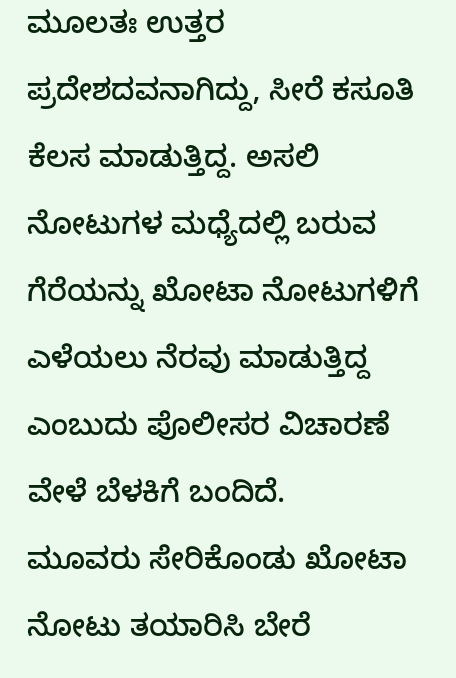ಮೂಲತಃ ಉತ್ತರ ಪ್ರದೇಶದವನಾಗಿದ್ದು, ಸೀರೆ ಕಸೂತಿ ಕೆಲಸ ಮಾಡುತ್ತಿದ್ದ. ಅಸಲಿ ನೋಟುಗಳ ಮಧ್ಯೆದಲ್ಲಿ ಬರುವ ಗೆರೆಯನ್ನು ಖೋಟಾ ನೋಟುಗಳಿಗೆ ಎಳೆಯಲು ನೆರವು ಮಾಡುತ್ತಿದ್ದ ಎಂಬುದು ಪೊಲೀಸರ ವಿಚಾರಣೆ ವೇಳೆ ಬೆಳಕಿಗೆ ಬಂದಿದೆ.
ಮೂವರು ಸೇರಿಕೊಂಡು ಖೋಟಾ ನೋಟು ತಯಾರಿಸಿ ಬೇರೆ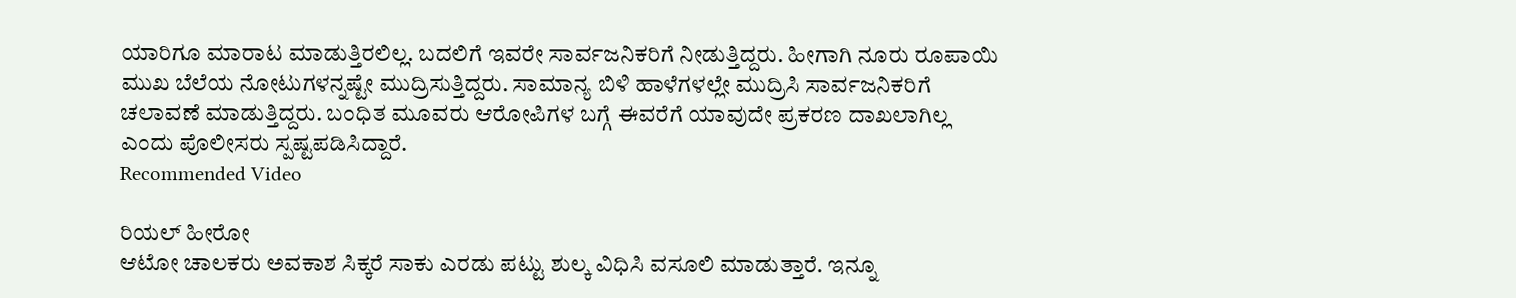ಯಾರಿಗೂ ಮಾರಾಟ ಮಾಡುತ್ತಿರಲಿಲ್ಲ. ಬದಲಿಗೆ ಇವರೇ ಸಾರ್ವಜನಿಕರಿಗೆ ನೀಡುತ್ತಿದ್ದರು. ಹೀಗಾಗಿ ನೂರು ರೂಪಾಯಿ ಮುಖ ಬೆಲೆಯ ನೋಟುಗಳನ್ನಷ್ಟೇ ಮುದ್ರಿಸುತ್ತಿದ್ದರು. ಸಾಮಾನ್ಯ ಬಿಳಿ ಹಾಳೆಗಳಲ್ಲೇ ಮುದ್ರಿಸಿ ಸಾರ್ವಜನಿಕರಿಗೆ ಚಲಾವಣೆ ಮಾಡುತ್ತಿದ್ದರು. ಬಂಧಿತ ಮೂವರು ಆರೋಪಿಗಳ ಬಗ್ಗೆ ಈವರೆಗೆ ಯಾವುದೇ ಪ್ರಕರಣ ದಾಖಲಾಗಿಲ್ಲ ಎಂದು ಪೊಲೀಸರು ಸ್ಪಷ್ಟಪಡಿಸಿದ್ದಾರೆ.
Recommended Video

ರಿಯಲ್ ಹೀರೋ
ಆಟೋ ಚಾಲಕರು ಅವಕಾಶ ಸಿಕ್ಕರೆ ಸಾಕು ಎರಡು ಪಟ್ಟು ಶುಲ್ಕ ವಿಧಿಸಿ ವಸೂಲಿ ಮಾಡುತ್ತಾರೆ. ಇನ್ನೂ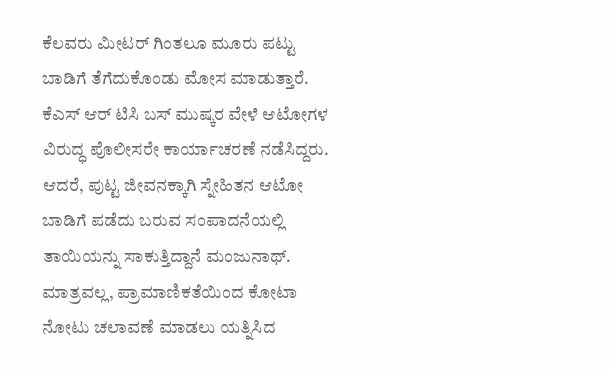ಕೆಲವರು ಮೀಟರ್ ಗಿಂತಲೂ ಮೂರು ಪಟ್ಟು ಬಾಡಿಗೆ ತೆಗೆದುಕೊಂಡು ಮೋಸ ಮಾಡುತ್ತಾರೆ. ಕೆಎಸ್ ಆರ್ ಟಿಸಿ ಬಸ್ ಮುಷ್ಕರ ವೇಳೆ ಆಟೋಗಳ ವಿರುದ್ಧ ಪೊಲೀಸರೇ ಕಾರ್ಯಾಚರಣೆ ನಡೆಸಿದ್ದರು. ಆದರೆ, ಪುಟ್ಟ ಜೀವನಕ್ಕಾಗಿ ಸ್ನೇಹಿತನ ಆಟೋ ಬಾಡಿಗೆ ಪಡೆದು ಬರುವ ಸಂಪಾದನೆಯಲ್ಲಿ ತಾಯಿಯನ್ನು ಸಾಕುತ್ತಿದ್ದಾನೆ ಮಂಜುನಾಥ್. ಮಾತ್ರವಲ್ಲ, ಪ್ರಾಮಾಣಿಕತೆಯಿಂದ ಕೋಟಾ ನೋಟು ಚಲಾವಣೆ ಮಾಡಲು ಯತ್ನಿಸಿದ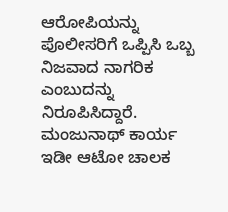ಆರೋಪಿಯನ್ನು ಪೊಲೀಸರಿಗೆ ಒಪ್ಪಿಸಿ ಒಬ್ಬ ನಿಜವಾದ ನಾಗರಿಕ ಎಂಬುದನ್ನು ನಿರೂಪಿಸಿದ್ದಾರೆ. ಮಂಜುನಾಥ್ ಕಾರ್ಯ ಇಡೀ ಆಟೋ ಚಾಲಕ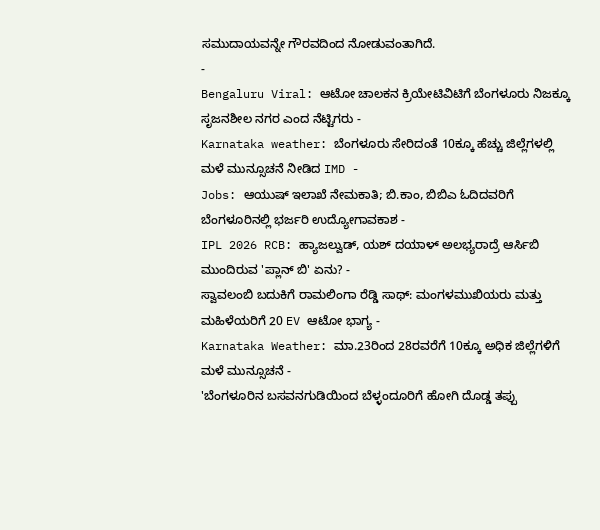ಸಮುದಾಯವನ್ನೇ ಗೌರವದಿಂದ ನೋಡುವಂತಾಗಿದೆ.
-
Bengaluru Viral: ಆಟೋ ಚಾಲಕನ ಕ್ರಿಯೇಟಿವಿಟಿಗೆ ಬೆಂಗಳೂರು ನಿಜಕ್ಕೂ ಸೃಜನಶೀಲ ನಗರ ಎಂದ ನೆಟ್ಟಿಗರು -
Karnataka weather: ಬೆಂಗಳೂರು ಸೇರಿದಂತೆ 10ಕ್ಕೂ ಹೆಚ್ಚು ಜಿಲ್ಲೆಗಳಲ್ಲಿ ಮಳೆ ಮುನ್ಸೂಚನೆ ನೀಡಿದ IMD -
Jobs: ಆಯುಷ್ ಇಲಾಖೆ ನೇಮಕಾತಿ; ಬಿ.ಕಾಂ, ಬಿಬಿಎ ಓದಿದವರಿಗೆ ಬೆಂಗಳೂರಿನಲ್ಲಿ ಭರ್ಜರಿ ಉದ್ಯೋಗಾವಕಾಶ -
IPL 2026 RCB: ಹ್ಯಾಜಲ್ವುಡ್, ಯಶ್ ದಯಾಳ್ ಅಲಭ್ಯರಾದ್ರೆ ಆರ್ಸಿಬಿ ಮುಂದಿರುವ 'ಪ್ಲಾನ್ ಬಿ' ಏನು? -
ಸ್ವಾವಲಂಬಿ ಬದುಕಿಗೆ ರಾಮಲಿಂಗಾ ರೆಡ್ಡಿ ಸಾಥ್: ಮಂಗಳಮುಖಿಯರು ಮತ್ತು ಮಹಿಳೆಯರಿಗೆ 20 EV ಆಟೋ ಭಾಗ್ಯ -
Karnataka Weather: ಮಾ.23ರಿಂದ 28ರವರೆಗೆ 10ಕ್ಕೂ ಅಧಿಕ ಜಿಲ್ಲೆಗಳಿಗೆ ಮಳೆ ಮುನ್ಸೂಚನೆ -
'ಬೆಂಗಳೂರಿನ ಬಸವನಗುಡಿಯಿಂದ ಬೆಳ್ಳಂದೂರಿಗೆ ಹೋಗಿ ದೊಡ್ಡ ತಪ್ಪು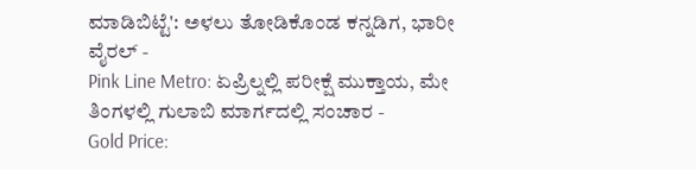ಮಾಡಿಬಿಟ್ಟೆ': ಅಳಲು ತೋಡಿಕೊಂಡ ಕನ್ನಡಿಗ, ಭಾರೀ ವೈರಲ್ -
Pink Line Metro: ಏಪ್ರಿಲ್ನಲ್ಲಿ ಪರೀಕ್ಷೆ ಮುಕ್ತಾಯ, ಮೇ ತಿಂಗಳಲ್ಲಿ ಗುಲಾಬಿ ಮಾರ್ಗದಲ್ಲಿ ಸಂಚಾರ -
Gold Price: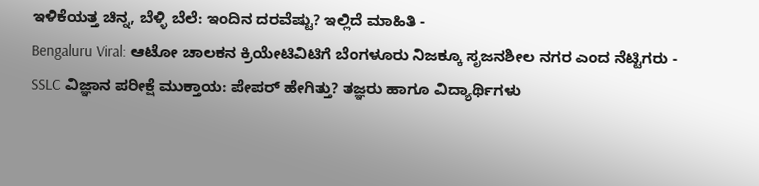ಇಳಿಕೆಯತ್ತ ಚಿನ್ನ, ಬೆಳ್ಳಿ ಬೆಲೆ: ಇಂದಿನ ದರವೆಷ್ಟು? ಇಲ್ಲಿದೆ ಮಾಹಿತಿ -
Bengaluru Viral: ಆಟೋ ಚಾಲಕನ ಕ್ರಿಯೇಟಿವಿಟಿಗೆ ಬೆಂಗಳೂರು ನಿಜಕ್ಕೂ ಸೃಜನಶೀಲ ನಗರ ಎಂದ ನೆಟ್ಟಿಗರು -
SSLC ವಿಜ್ಞಾನ ಪರೀಕ್ಷೆ ಮುಕ್ತಾಯ: ಪೇಪರ್ ಹೇಗಿತ್ತು? ತಜ್ಞರು ಹಾಗೂ ವಿದ್ಯಾರ್ಥಿಗಳು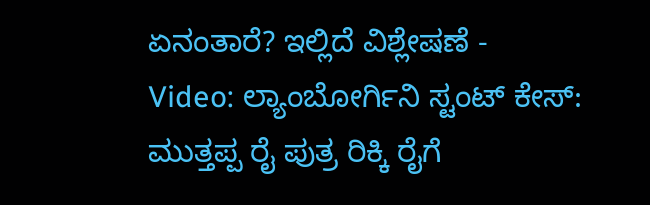ಏನಂತಾರೆ? ಇಲ್ಲಿದೆ ವಿಶ್ಲೇಷಣೆ -
Video: ಲ್ಯಾಂಬೋರ್ಗಿನಿ ಸ್ಟಂಟ್ ಕೇಸ್: ಮುತ್ತಪ್ಪ ರೈ ಪುತ್ರ ರಿಕ್ಕಿ ರೈಗೆ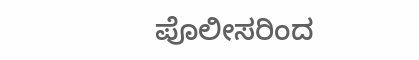ಪೊಲೀಸರಿಂದ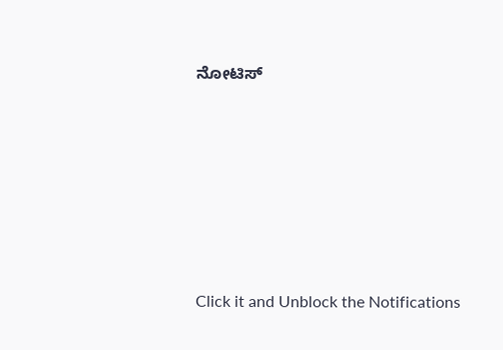ನೋಟಿಸ್












Click it and Unblock the Notifications